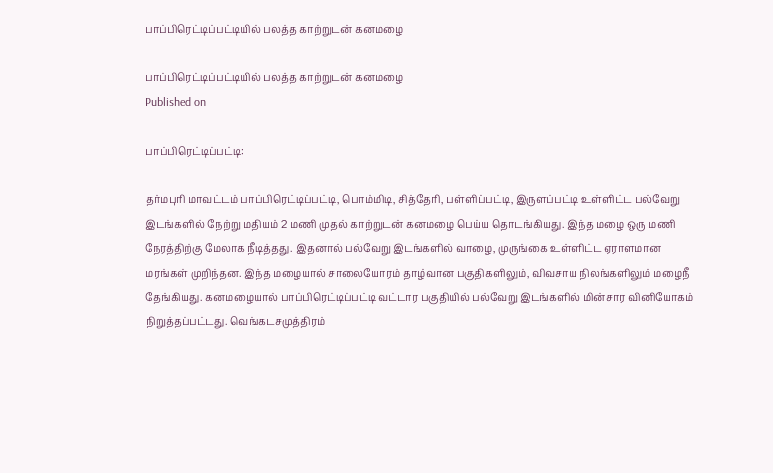பாப்பிரெட்டிப்பட்டியில் பலத்த காற்றுடன் கனமழை

பாப்பிரெட்டிப்பட்டியில் பலத்த காற்றுடன் கனமழை
Published on

பாப்பிரெட்டிப்பட்டி:

தர்மபுரி மாவட்டம் பாப்பிரெட்டிப்பட்டி, பொம்மிடி, சித்தேரி, பள்ளிப்பட்டி, இருளப்பட்டி உள்ளிட்ட பல்வேறு இடங்களில் நேற்று மதியம் 2 மணி முதல் காற்றுடன் கனமழை பெய்ய தொடங்கியது. இந்த மழை ஒரு மணி நேரத்திற்கு மேலாக நீடித்தது. இதனால் பல்வேறு இடங்களில் வாழை, முருங்கை உள்ளிட்ட ஏராளமான மரங்கள் முறிந்தன. இந்த மழையால் சாலையோரம் தாழ்வான பகுதிகளிலும், விவசாய நிலங்களிலும் மழைநீ தேங்கியது. கனமழையால் பாப்பிரெட்டிப்பட்டி வட்டார பகுதியில் பல்வேறு இடங்களில் மின்சார வினியோகம் நிறுத்தப்பட்டது. வெங்கடசமுத்திரம்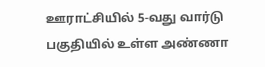ஊராட்சியில் 5-வது வார்டு பகுதியில் உள்ள அண்ணா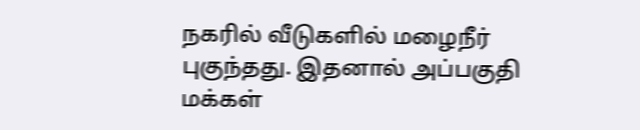நகரில் வீடுகளில் மழைநீர் புகுந்தது. இதனால் அப்பகுதி மக்கள்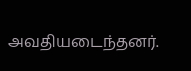அவதியடைந்தனர்.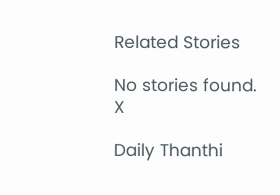Related Stories

No stories found.
X

Daily Thanthi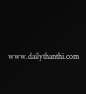www.dailythanthi.com